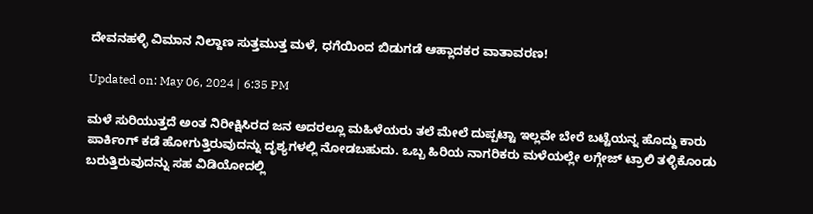ದೇವನಹಳ್ಳಿ ವಿಮಾನ ನಿಲ್ದಾಣ ಸುತ್ತಮುತ್ತ ಮಳೆ, ಧಗೆಯಿಂದ ಬಿಡುಗಡೆ ಆಹ್ಲಾದಕರ ವಾತಾವರಣ!

Updated on: May 06, 2024 | 6:35 PM

ಮಳೆ ಸುರಿಯುತ್ತದೆ ಅಂತ ನಿರೀಕ್ಷಿಸಿರದ ಜನ ಅದರಲ್ಲೂ ಮಹಿಳೆಯರು ತಲೆ ಮೇಲೆ ದುಪ್ಪಟ್ಟಾ ಇಲ್ಲವೇ ಬೇರೆ ಬಟ್ಟೆಯನ್ನ ಹೊದ್ದು ಕಾರು ಪಾರ್ಕಿಂಗ್ ಕಡೆ ಹೋಗುತ್ತಿರುವುದನ್ನು ದೃಶ್ಯಗಳಲ್ಲಿ ನೋಡಬಹುದು. ಒಬ್ಬ ಹಿರಿಯ ನಾಗರಿಕರು ಮಳೆಯಲ್ಲೇ ಲಗ್ಗೇಜ್ ಟ್ರಾಲಿ ತಳ್ಳಿಕೊಂಡು ಬರುತ್ತಿರುವುದನ್ನು ಸಹ ವಿಡಿಯೋದಲ್ಲಿ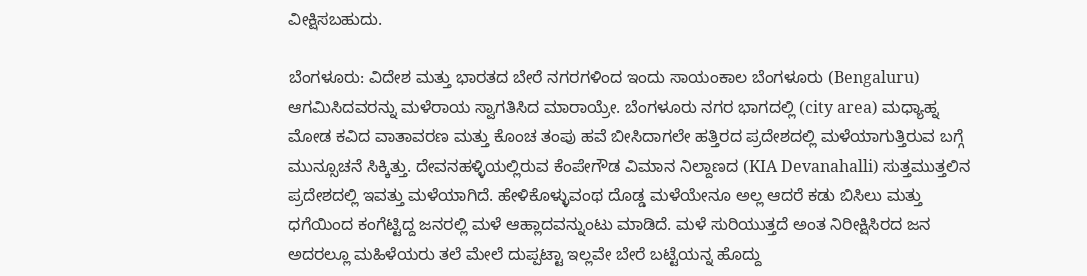ವೀಕ್ಷಿಸಬಹುದು.

ಬೆಂಗಳೂರು: ವಿದೇಶ ಮತ್ತು ಭಾರತದ ಬೇರೆ ನಗರಗಳಿಂದ ಇಂದು ಸಾಯಂಕಾಲ ಬೆಂಗಳೂರು (Bengaluru) ಆಗಮಿಸಿದವರನ್ನು ಮಳೆರಾಯ ಸ್ವಾಗತಿಸಿದ ಮಾರಾಯ್ರೇ. ಬೆಂಗಳೂರು ನಗರ ಭಾಗದಲ್ಲಿ (city area) ಮಧ್ಯಾಹ್ನ ಮೋಡ ಕವಿದ ವಾತಾವರಣ ಮತ್ತು ಕೊಂಚ ತಂಪು ಹವೆ ಬೀಸಿದಾಗಲೇ ಹತ್ತಿರದ ಪ್ರದೇಶದಲ್ಲಿ ಮಳೆಯಾಗುತ್ತಿರುವ ಬಗ್ಗೆ ಮುನ್ಸೂಚನೆ ಸಿಕ್ಕಿತ್ತು. ದೇವನಹಳ್ಳಿಯಲ್ಲಿರುವ ಕೆಂಪೇಗೌಡ ವಿಮಾನ ನಿಲ್ದಾಣದ (KIA Devanahalli) ಸುತ್ತಮುತ್ತಲಿನ ಪ್ರದೇಶದಲ್ಲಿ ಇವತ್ತು ಮಳೆಯಾಗಿದೆ. ಹೇಳಿಕೊಳ್ಳುವಂಥ ದೊಡ್ಡ ಮಳೆಯೇನೂ ಅಲ್ಲ ಆದರೆ ಕಡು ಬಿಸಿಲು ಮತ್ತು ಧಗೆಯಿಂದ ಕಂಗೆಟ್ಟಿದ್ದ ಜನರಲ್ಲಿ ಮಳೆ ಆಹ್ಲಾದವನ್ನುಂಟು ಮಾಡಿದೆ. ಮಳೆ ಸುರಿಯುತ್ತದೆ ಅಂತ ನಿರೀಕ್ಷಿಸಿರದ ಜನ ಅದರಲ್ಲೂ ಮಹಿಳೆಯರು ತಲೆ ಮೇಲೆ ದುಪ್ಪಟ್ಟಾ ಇಲ್ಲವೇ ಬೇರೆ ಬಟ್ಟೆಯನ್ನ ಹೊದ್ದು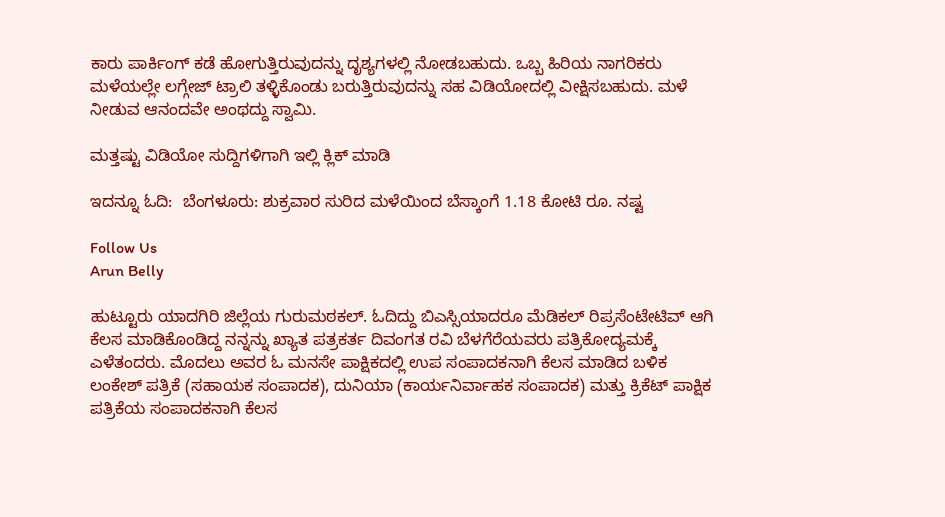ಕಾರು ಪಾರ್ಕಿಂಗ್ ಕಡೆ ಹೋಗುತ್ತಿರುವುದನ್ನು ದೃಶ್ಯಗಳಲ್ಲಿ ನೋಡಬಹುದು. ಒಬ್ಬ ಹಿರಿಯ ನಾಗರಿಕರು ಮಳೆಯಲ್ಲೇ ಲಗ್ಗೇಜ್ ಟ್ರಾಲಿ ತಳ್ಳಿಕೊಂಡು ಬರುತ್ತಿರುವುದನ್ನು ಸಹ ವಿಡಿಯೋದಲ್ಲಿ ವೀಕ್ಷಿಸಬಹುದು. ಮಳೆ ನೀಡುವ ಆನಂದವೇ ಅಂಥದ್ದು ಸ್ವಾಮಿ.

ಮತ್ತಷ್ಟು ವಿಡಿಯೋ ಸುದ್ದಿಗಳಿಗಾಗಿ ಇಲ್ಲಿ ಕ್ಲಿಕ್ ಮಾಡಿ

ಇದನ್ನೂ ಓದಿ:  ಬೆಂಗಳೂರು: ಶುಕ್ರವಾರ ಸುರಿದ ಮಳೆಯಿಂದ ಬೆಸ್ಕಾಂಗೆ 1.18 ಕೋಟಿ ರೂ. ನಷ್ಟ

Follow Us
Arun Belly

ಹುಟ್ಟೂರು ಯಾದಗಿರಿ ಜಿಲ್ಲೆಯ ಗುರುಮಠಕಲ್. ಓದಿದ್ದು ಬಿಎಸ್ಸಿಯಾದರೂ ಮೆಡಿಕಲ್ ರಿಪ್ರಸೆಂಟೇಟಿವ್ ಆಗಿ ಕೆಲಸ ಮಾಡಿಕೊಂಡಿದ್ದ ನನ್ನನ್ನು ಖ್ಯಾತ ಪತ್ರಕರ್ತ ದಿವಂಗತ ರವಿ ಬೆಳಗೆರೆಯವರು ಪತ್ರಿಕೋದ್ಯಮಕ್ಕೆ ಎಳೆತಂದರು. ಮೊದಲು ಅವರ ಓ ಮನಸೇ ಪಾಕ್ಷಿಕದಲ್ಲಿ ಉಪ ಸಂಪಾದಕನಾಗಿ ಕೆಲಸ ಮಾಡಿದ ಬಳಿಕ ಲಂಕೇಶ್ ಪತ್ರಿಕೆ (ಸಹಾಯಕ ಸಂಪಾದಕ), ದುನಿಯಾ (ಕಾರ್ಯನಿರ್ವಾಹಕ ಸಂಪಾದಕ) ಮತ್ತು ಕ್ರಿಕೆಟ್ ಪಾಕ್ಷಿಕ ಪತ್ರಿಕೆಯ ಸಂಪಾದಕನಾಗಿ ಕೆಲಸ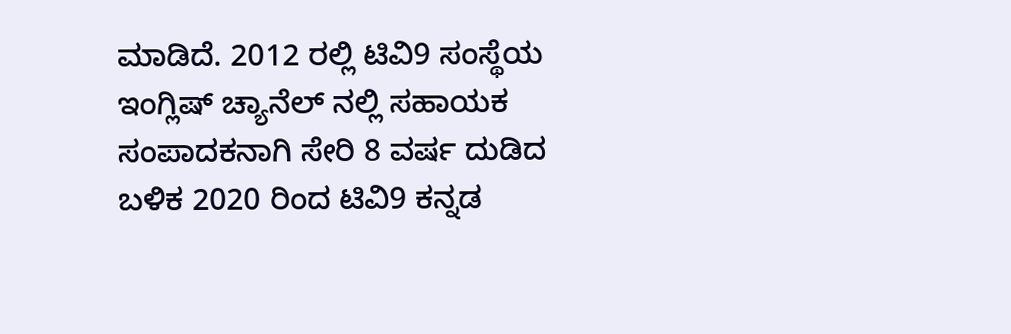ಮಾಡಿದೆ. 2012 ರಲ್ಲಿ ಟಿವಿ9 ಸಂಸ್ಥೆಯ ಇಂಗ್ಲಿಷ್ ಚ್ಯಾನೆಲ್ ನಲ್ಲಿ ಸಹಾಯಕ ಸಂಪಾದಕನಾಗಿ ಸೇರಿ 8 ವರ್ಷ ದುಡಿದ ಬಳಿಕ 2020 ರಿಂದ ಟಿವಿ9 ಕನ್ನಡ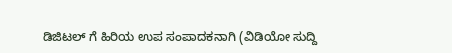ಡಿಜಿಟಲ್ ಗೆ ಹಿರಿಯ ಉಪ ಸಂಪಾದಕನಾಗಿ (ವಿಡಿಯೋ ಸುದ್ದಿ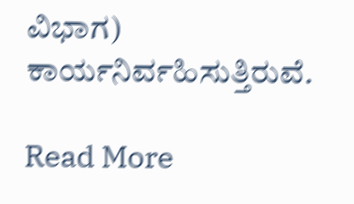ವಿಭಾಗ) ಕಾರ್ಯನಿರ್ವಹಿಸುತ್ತಿರುವೆ.

Read More